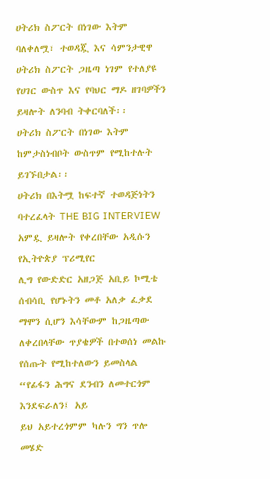ሀትሪክ ስፖርት በነገው እትም ባለቀለሟ፣ ተወዳጇ እና ሳምንታዊዋ ሀትሪክ ስፖርት ጋዜጣ ነገም የተለያዩ የሀገር ውስጥ እና የባህር ማዶ ዘገባዎችን ይዛሎት ለንባብ ትቀርባለች፡፡
ሀትሪክ ስፖርት በነገው እትም ከምታስነብቦት ውስጥም የሚከተሉት ይገኙበታል፡፡
ሀትሪክ በእትሟ ከፍተኛ ተወዳጅነትን ባተረፈላት THE BIG INTERVIEW አምዷ ይዛሎት የቀረበቸው አዲሱን የኢትዮጵያ ፕሪሚየር
ሊግ የውድድር አዘጋጅ አቢይ ኮሚቴ ሰብሳቢ የሆኑትን መቶ አለቃ ፈቃደ ማሞን ሲሆን እሳቸውም ከጋዜጣው ለቀረበላቸው ጥያቄዎች በተወሰነ መልኩ የሰጡት የሚከተለውን ይመስላል “የፊፋን ሕግና ደንብን ለመተርጎም እንደፍራለን፤ አይ
ይህ አይተረጎምም ካሉን ግን ጥሎ መሄድ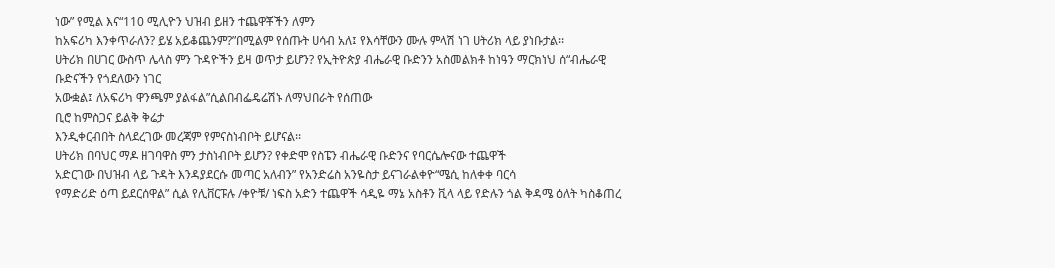ነው” የሚል እና“110 ሚሊዮን ህዝብ ይዘን ተጨዋቾችን ለምን
ከአፍሪካ እንቀጥራለን? ይሄ አይቆጨንም?”በሚልም የሰጡት ሀሳብ አለ፤ የእሳቸውን ሙሉ ምላሽ ነገ ሀትሪክ ላይ ያነቡታል፡፡
ሀትሪክ በሀገር ውስጥ ሌላስ ምን ጉዳዮችን ይዛ ወጥታ ይሆን? የኢትዮጵያ ብሔራዊ ቡድንን አስመልክቶ ከነዓን ማርክነህ ሰ“ብሔራዊ ቡድናችን የጎደለውን ነገር
አውቋል፤ ለአፍሪካ ዋንጫም ያልፋል”ሲልበብፌዴሬሽኑ ለማህበራት የሰጠው
ቢሮ ከምስጋና ይልቅ ቅሬታ
እንዲቀርብበት ስላደረገው መረጃም የምናስነብቦት ይሆናል፡፡
ሀትሪክ በባህር ማዶ ዘገባዋስ ምን ታስነብቦት ይሆን? የቀድሞ የስፔን ብሔራዊ ቡድንና የባርሴሎናው ተጨዋች
አድርገው በህዝብ ላይ ጉዳት እንዳያደርሱ መጣር አለብን” የአንድሬስ አንዬስታ ይናገራልቀዮ“ሜሲ ከለቀቀ ባርሳ
የማድሪድ ዕጣ ይደርሰዋል” ሲል የሊቨርፑሉ /ቀዮቹ/ ነፍስ አድን ተጨዋች ሳዲዬ ማኔ አስቶን ቪላ ላይ የድሉን ጎል ቅዳሜ ዕለት ካስቆጠረ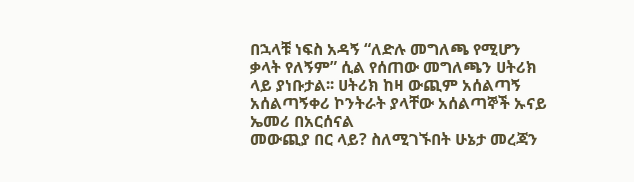በኋላቹ ነፍስ አዳኝ “ለድሉ መግለጫ የሚሆን
ቃላት የለኝም” ሲል የሰጠው መግለጫን ሀትሪክ ላይ ያነቡታል፡፡ ሀትሪክ ከዛ ውጪም አሰልጣኝ
አሰልጣኝቀሪ ኮንትራት ያላቸው አሰልጣኞች ኡናይ ኤመሪ በአርሰናል
መውጪያ በር ላይ? ስለሚገኙበት ሁኔታ መረጃን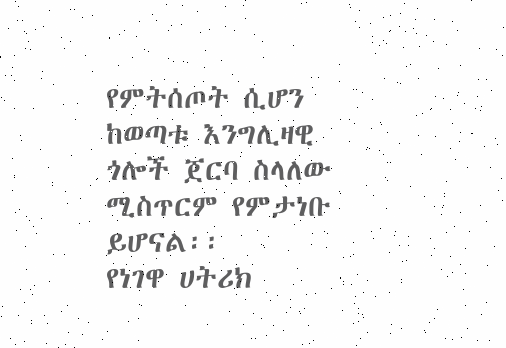የምትሰጦት ሲሆን ከወጣቱ እንግሊዛዊ ጎሎች ጀርባ ስላለው ሚስጥርም የምታነቡ ይሆናል፡፡
የነገዋ ሀትሪክ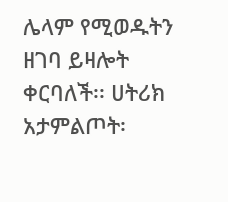ሌላም የሚወዱትን ዘገባ ይዛሎት ቀርባለች፡፡ ሀትሪክ አታምልጦት፡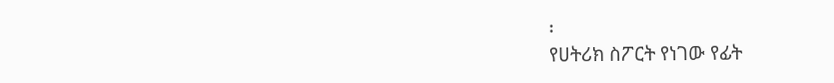፡
የሀትሪክ ስፖርት የነገው የፊት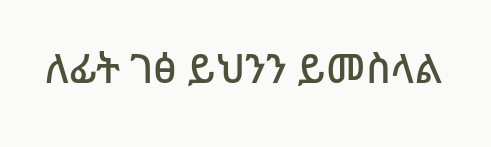ለፊት ገፅ ይህንን ይመስላል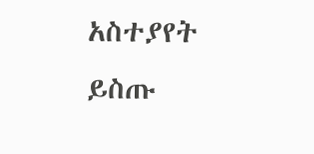አስተያየት ይስጡ